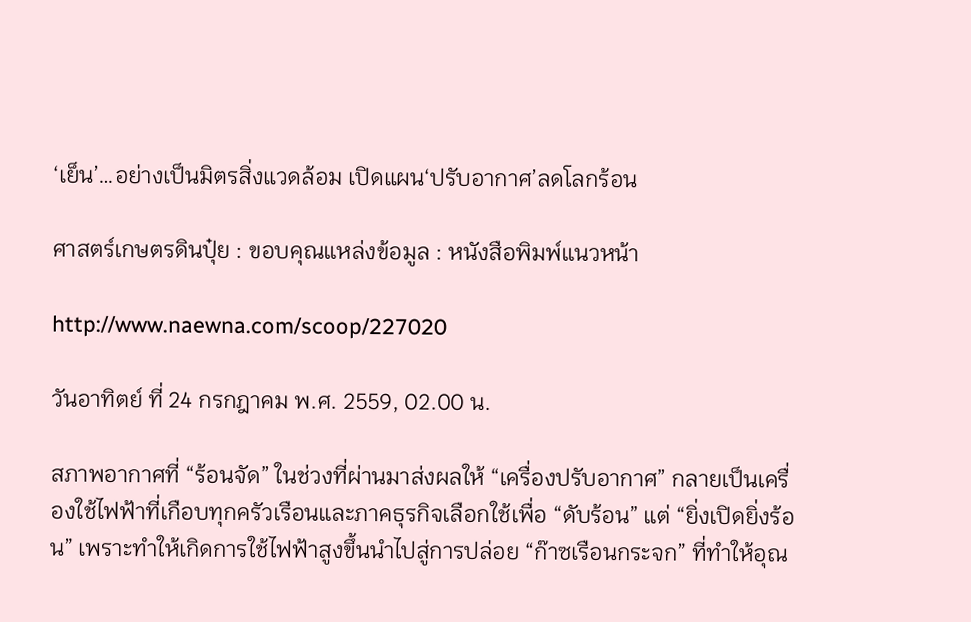‘เย็น’…อย่างเป็นมิตรสิ่งแวดล้อม เปิดแผน‘ปรับอากาศ’ลดโลกร้อน

ศาสตร์เกษตรดินปุ๋ย : ขอบคุณแหล่งข้อมูล : หนังสือพิมพ์แนวหน้า

http://www.naewna.com/scoop/227020

วันอาทิตย์ ที่ 24 กรกฎาคม พ.ศ. 2559, 02.00 น.

สภาพอากาศที่ “ร้อนจัด” ในช่วงที่ผ่านมาส่งผลให้ “เครื่องปรับอากาศ” กลายเป็นเครื่องใช้ไฟฟ้าที่เกือบทุกครัวเรือนและภาคธุรกิจเลือกใช้เพื่อ “ดับร้อน” แต่ “ยิ่งเปิดยิ่งร้อน” เพราะทำให้เกิดการใช้ไฟฟ้าสูงขึ้นนำไปสู่การปล่อย “ก๊าซเรือนกระจก” ที่ทำให้อุณ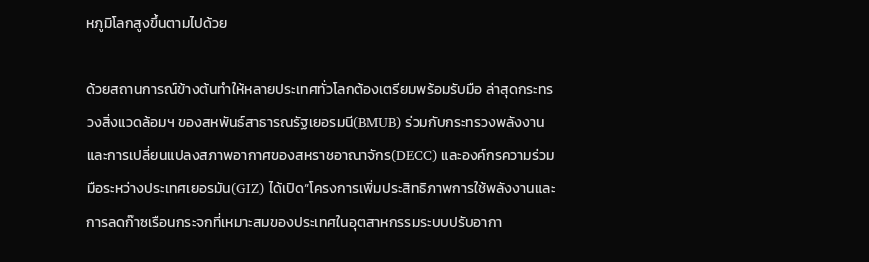หภูมิโลกสูงขึ้นตามไปด้วย

ด้วยสถานการณ์ข้างต้นทำให้หลายประเทศทั่วโลกต้องเตรียมพร้อมรับมือ ล่าสุดกระทรวงสิ่งแวดล้อมฯ ของสหพันธ์สาธารณรัฐเยอรมนี(BMUB) ร่วมกับกระทรวงพลังงานและการเปลี่ยนแปลงสภาพอากาศของสหราชอาณาจักร(DECC) และองค์กรความร่วมมือระหว่างประเทศเยอรมัน(GIZ) ได้เปิด“โครงการเพิ่มประสิทธิภาพการใช้พลังงานและการลดก๊าซเรือนกระจกที่เหมาะสมของประเทศในอุตสาหกรรมระบบปรับอากา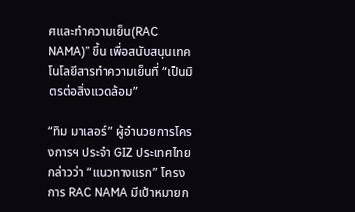ศและทำความเย็น(RAC NAMA)” ขึ้น เพื่อสนับสนุนเทคโนโลยีสารทำความเย็นที่ “เป็นมิตรต่อสิ่งแวดล้อม”

“ทิม มาเลอร์” ผู้อำนวยการโครงการฯ ประจำ GIZ ประเทศไทย กล่าวว่า “แนวทางแรก” โครงการ RAC NAMA มีเป้าหมายก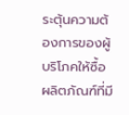ระตุ้นความต้องการของผู้บริโภคให้ซื้อผลิตภัณฑ์ที่มี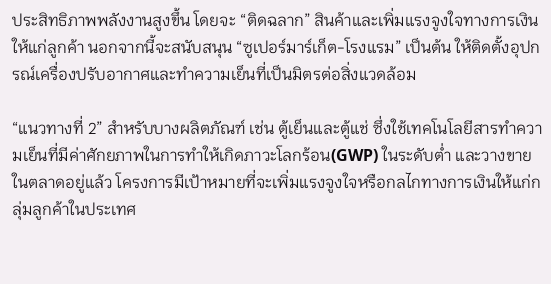ประสิทธิภาพพลังงานสูงขึ้น โดยจะ “ติดฉลาก” สินค้าและเพิ่มแรงจูงใจทางการเงินให้แก่ลูกค้า นอกจากนี้จะสนับสนุน “ซูเปอร์มาร์เก็ต-โรงแรม” เป็นต้น ให้ติดตั้งอุปกรณ์เครื่องปรับอากาศและทำความเย็นที่เป็นมิตรต่อสิ่งแวดล้อม

“แนวทางที่ 2” สำหรับบางผลิตภัณฑ์ เช่น ตู้เย็นและตู้แช่ ซึ่งใช้เทคโนโลยีสารทำความเย็นที่มีค่าศักยภาพในการทำให้เกิดภาวะโลกร้อน(GWP) ในระดับต่ำ และวางขายในตลาดอยู่แล้ว โครงการมีเป้าหมายที่จะเพิ่มแรงจูงใจหรือกลไกทางการเงินให้แก่กลุ่มลูกค้าในประเทศ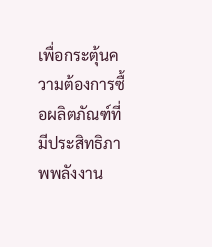เพื่อกระตุ้นความต้องการซื้อผลิตภัณฑ์ที่มีประสิทธิภาพพลังงาน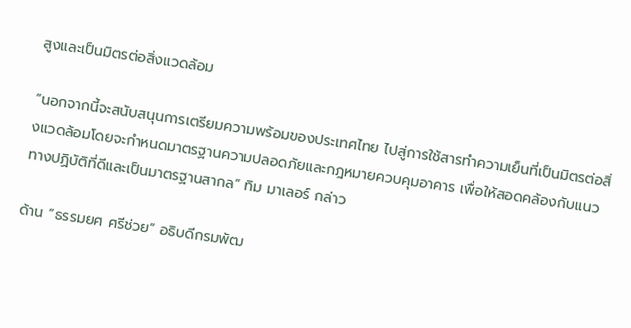สูงและเป็นมิตรต่อสิ่งแวดล้อม

“นอกจากนี้จะสนับสนุนการเตรียมความพร้อมของประเทศไทย ไปสู่การใช้สารทำความเย็นที่เป็นมิตรต่อสิ่งแวดล้อมโดยจะกำหนดมาตรฐานความปลอดภัยและกฎหมายควบคุมอาคาร เพื่อให้สอดคล้องกับแนวทางปฏิบัติที่ดีและเป็นมาตรฐานสากล” ทิม มาเลอร์ กล่าว

ด้าน “ธรรมยศ ศรีช่วย” อธิบดีกรมพัฒ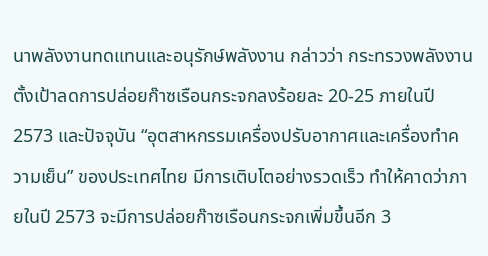นาพลังงานทดแทนและอนุรักษ์พลังงาน กล่าวว่า กระทรวงพลังงานตั้งเป้าลดการปล่อยก๊าซเรือนกระจกลงร้อยละ 20-25 ภายในปี 2573 และปัจจุบัน “อุตสาหกรรมเครื่องปรับอากาศและเครื่องทำความเย็น” ของประเทศไทย มีการเติบโตอย่างรวดเร็ว ทำให้คาดว่าภายในปี 2573 จะมีการปล่อยก๊าซเรือนกระจกเพิ่มขึ้นอีก 3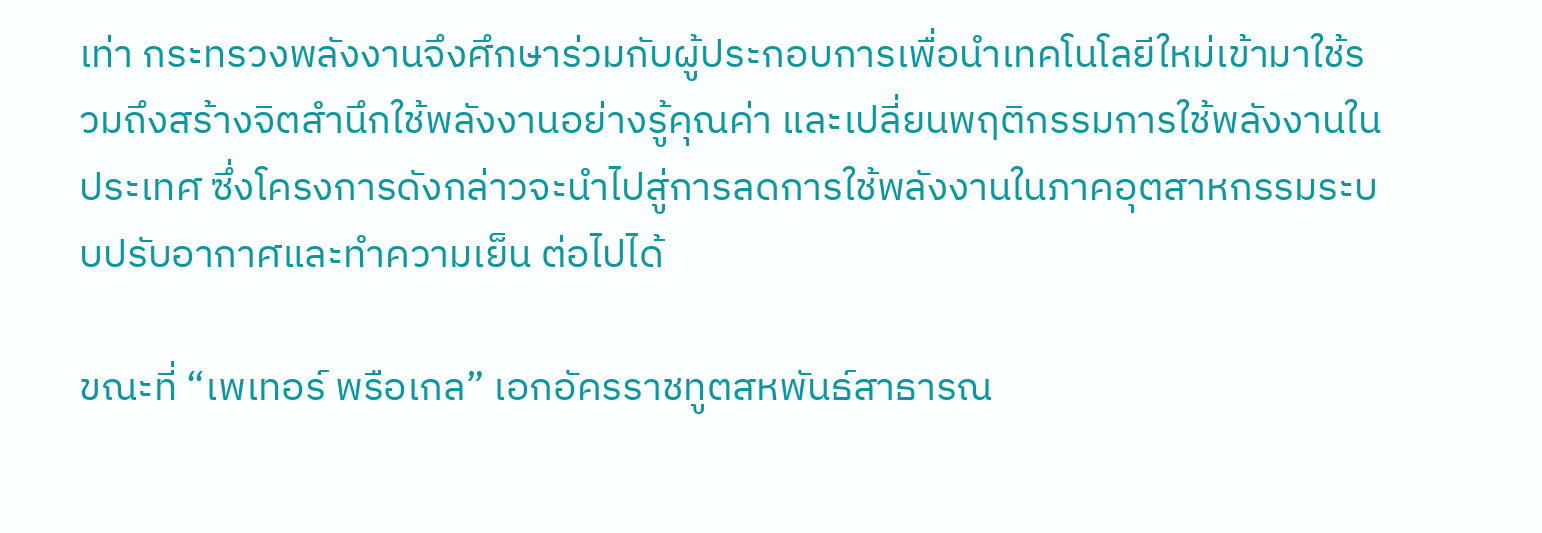เท่า กระทรวงพลังงานจึงศึกษาร่วมกับผู้ประกอบการเพื่อนำเทคโนโลยีใหม่เข้ามาใช้รวมถึงสร้างจิตสำนึกใช้พลังงานอย่างรู้คุณค่า และเปลี่ยนพฤติกรรมการใช้พลังงานในประเทศ ซึ่งโครงการดังกล่าวจะนำไปสู่การลดการใช้พลังงานในภาคอุตสาหกรรมระบบปรับอากาศและทำความเย็น ต่อไปได้

ขณะที่ “เพเทอร์ พรือเกล” เอกอัครราชทูตสหพันธ์สาธารณ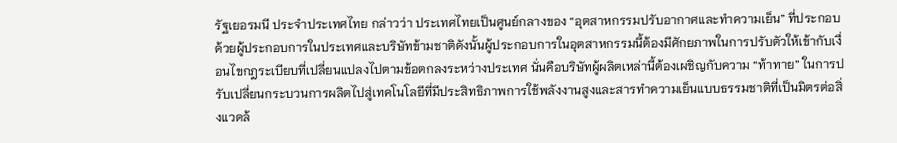รัฐเยอรมนี ประจำประเทศไทย กล่าวว่า ประเทศไทยเป็นศูนย์กลางของ “อุตสาหกรรมปรับอากาศและทำความเย็น” ที่ประกอบด้วยผู้ประกอบการในประเทศและบริษัทข้ามชาติดังนั้นผู้ประกอบการในอุตสาหกรรมนี้ต้องมีศักยภาพในการปรับตัวให้เข้ากับเงื่อนไขกฎระเบียบที่เปลี่ยนแปลงไปตามข้อตกลงระหว่างประเทศ นั่นคือบริษัทผู้ผลิตเหล่านี้ต้องเผชิญกับความ “ท้าทาย” ในการปรับเปลี่ยนกระบวนการผลิตไปสู่เทคโนโลยีที่มีประสิทธิภาพการใช้พลังงานสูงและสารทำความเย็นแบบธรรมชาติที่เป็นมิตรต่อสิ่งแวดล้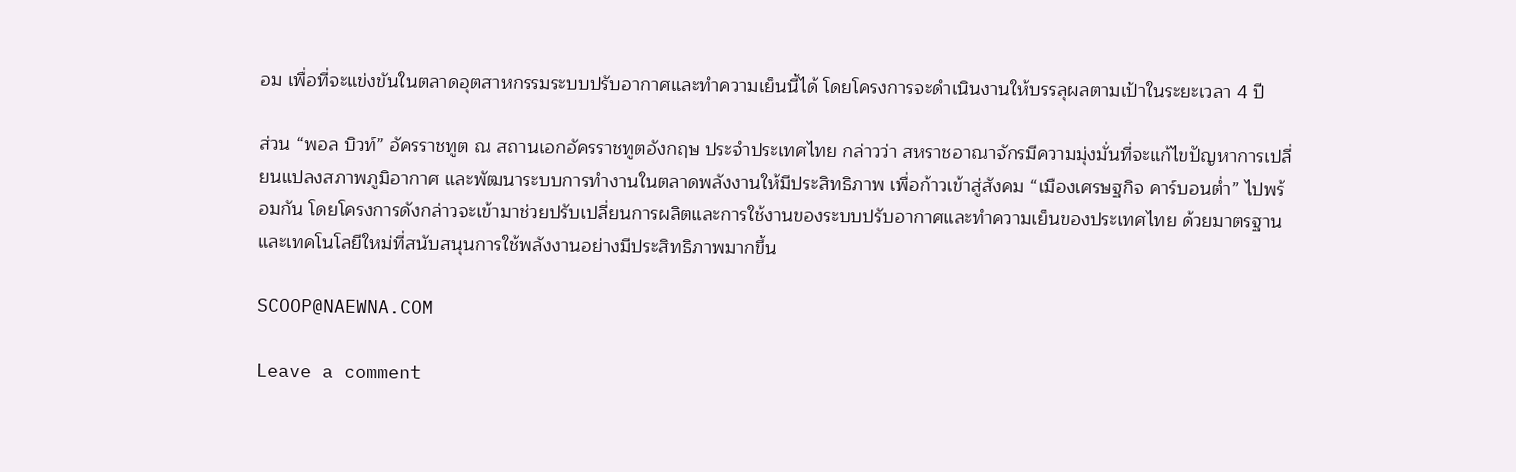อม เพื่อที่จะแข่งขันในตลาดอุตสาหกรรมระบบปรับอากาศและทำความเย็นนี้ได้ โดยโครงการจะดำเนินงานให้บรรลุผลตามเป้าในระยะเวลา 4 ปี

ส่วน “พอล บิวท์” อัครราชทูต ณ สถานเอกอัครราชทูตอังกฤษ ประจำประเทศไทย กล่าวว่า สหราชอาณาจักรมีความมุ่งมั่นที่จะแก้ไขปัญหาการเปลี่ยนแปลงสภาพภูมิอากาศ และพัฒนาระบบการทำงานในตลาดพลังงานให้มีประสิทธิภาพ เพื่อก้าวเข้าสู่สังคม “เมืองเศรษฐกิจ คาร์บอนต่ำ” ไปพร้อมกัน โดยโครงการดังกล่าวจะเข้ามาช่วยปรับเปลี่ยนการผลิตและการใช้งานของระบบปรับอากาศและทำความเย็นของประเทศไทย ด้วยมาตรฐานและเทคโนโลยีใหม่ที่สนับสนุนการใช้พลังงานอย่างมีประสิทธิภาพมากขึ้น

SCOOP@NAEWNA.COM

Leave a comment